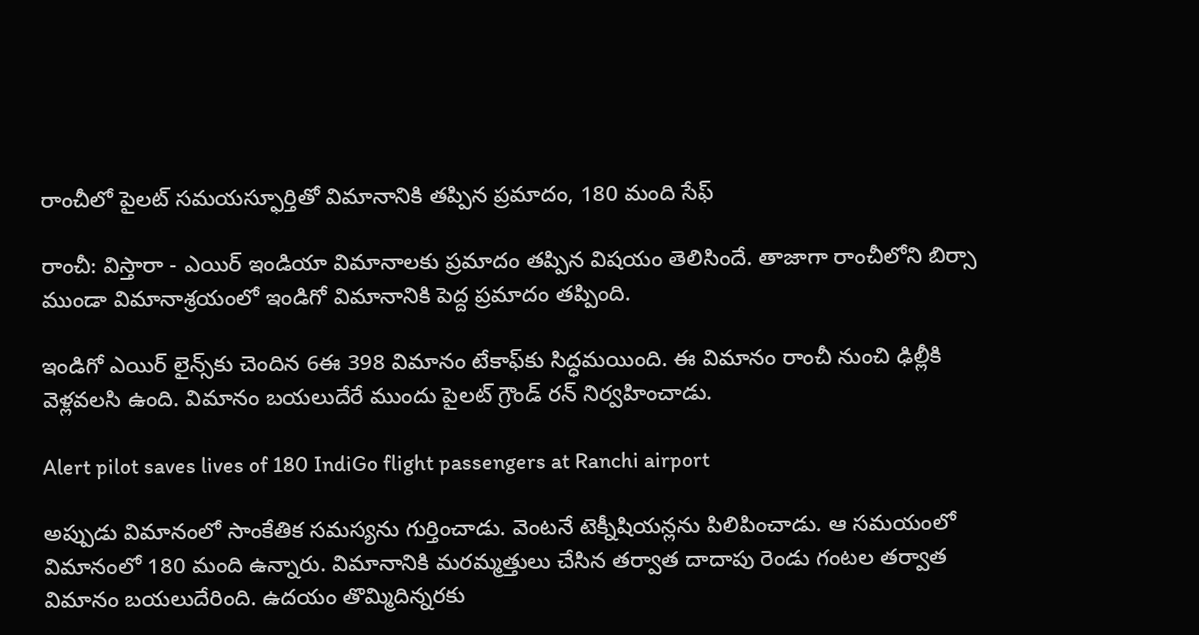రాంచీలో పైలట్ సమయస్ఫూర్తితో విమానానికి తప్పిన ప్రమాదం, 180 మంది సేఫ్

రాంచీ: విస్తారా - ఎయిర్ ఇండియా విమానాలకు ప్రమాదం తప్పిన విషయం తెలిసిందే. తాజాగా రాంచీలోని బిర్సా ముండా విమానాశ్రయంలో ఇండిగో విమానానికి పెద్ద ప్రమాదం తప్పింది.

ఇండిగో ఎయిర్ లైన్స్‌కు చెందిన 6ఈ 398 విమానం టేకాఫ్‌కు సిద్ధమయింది. ఈ విమానం రాంచీ నుంచి ఢిల్లీకి వెళ్లవలసి ఉంది. విమానం బయలుదేరే ముందు పైలట్ గ్రౌండ్ రన్ నిర్వహించాడు.

Alert pilot saves lives of 180 IndiGo flight passengers at Ranchi airport

అప్పుడు విమానంలో సాంకేతిక సమస్యను గుర్తించాడు. వెంటనే టెక్నీషియన్లను పిలిపించాడు. ఆ సమయంలో విమానంలో 180 మంది ఉన్నారు. విమానానికి మరమ్మత్తులు చేసిన తర్వాత దాదాపు రెండు గంటల తర్వాత విమానం బయలుదేరింది. ఉదయం తొమ్మిదిన్నరకు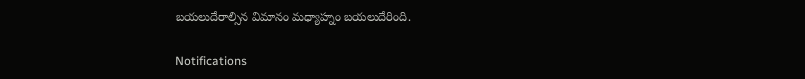బయలుదేరాల్సిన విమానం మధ్యాహ్నం బయలుదేరింది.

Notifications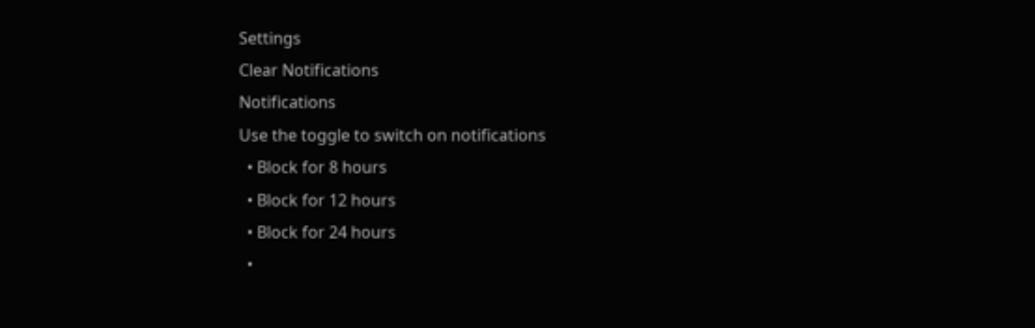Settings
Clear Notifications
Notifications
Use the toggle to switch on notifications
  • Block for 8 hours
  • Block for 12 hours
  • Block for 24 hours
  •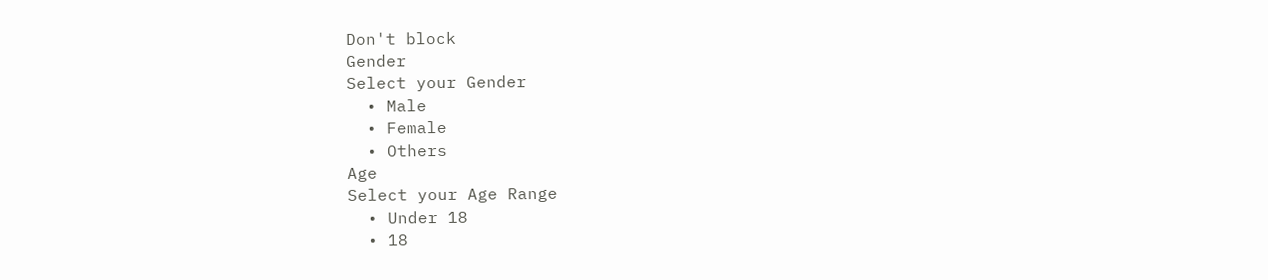Don't block
Gender
Select your Gender
  • Male
  • Female
  • Others
Age
Select your Age Range
  • Under 18
  • 18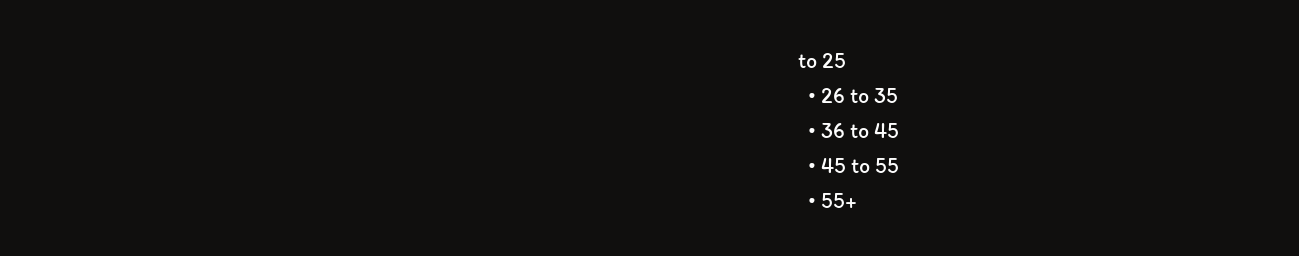to 25
  • 26 to 35
  • 36 to 45
  • 45 to 55
  • 55+